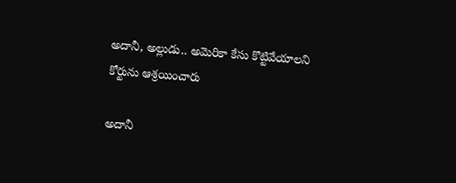అదానీ, అల్లుడు.. అమెరికా కేసు కొట్టివేయాలని కోర్టును ఆశ్రయించారు

అదానీ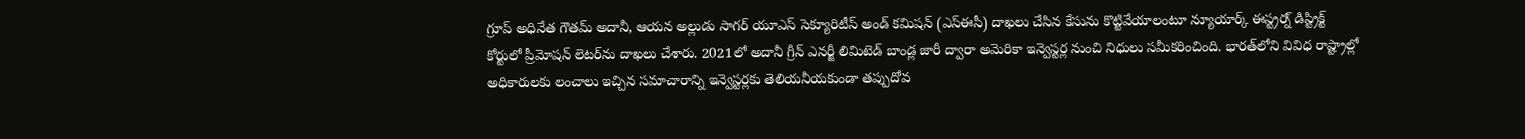గ్రూప్‌ అధినేత గౌతమ్‌ అదానీ, ఆయన అల్లుడు సాగర్‌ యూఎస్‌ సెక్యూరిటీస్‌ అండ్‌ కమిషన్‌ (ఎస్‌ఈసీ) దాఖలు చేసిన కేసును కొట్టివేయాలంటూ న్యూయార్క్‌ ఈస్ట్రర్న్‌ డిస్ట్రిక్ట్‌ కోర్టులో ప్రీమోషన్‌ లెటర్‌ను దాఖలు చేశారు. 2021లో అదానీ గ్రీన్‌ ఎనర్జీ లిమిటెడ్‌ బాండ్ల జారీ ద్వారా అమెరికా ఇన్వెస్టర్ల నుంచి నిధులు సమీకరించింది. భారత్‌లోని వివిధ రాష్ట్రాల్లో అధికారులకు లంచాలు ఇచ్చిన సమాచారాన్ని ఇన్వెస్టర్లకు తెలియనీయకుండా తప్పుదోవ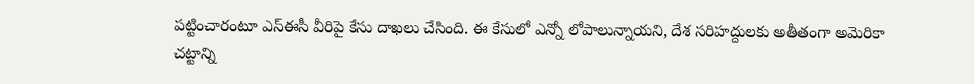పట్టించారంటూ ఎస్‌ఈసీ వీరిపై కేసు దాఖలు చేసింది. ఈ కేసులో ఎన్నో లోపాలున్నాయని, దేశ సరిహద్దులకు అతీతంగా అమెరికా చట్టాన్ని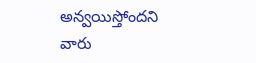అన్వయిస్తోందని వారు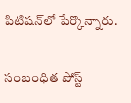పిటిషన్‌లో పేర్కొన్నారు.

సంబంధిత పోస్ట్